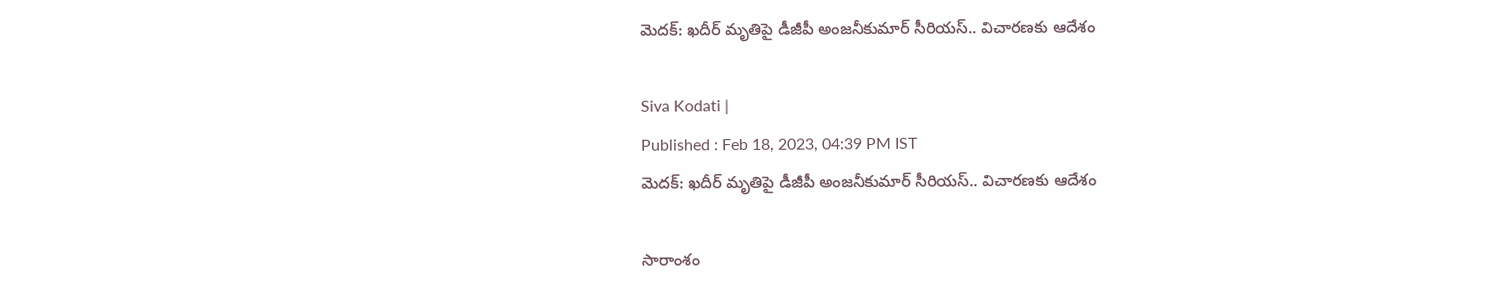మెదక్: ఖదీర్ మృతిపై డీజీపీ అంజనీకుమార్ సీరియస్.. విచారణకు ఆదేశం

Siva Kodati |
Published : Feb 18, 2023, 04:39 PM IST
మెదక్: ఖదీర్ మృతిపై డీజీపీ అంజనీకుమార్ సీరియస్.. విచారణకు ఆదేశం

సారాంశం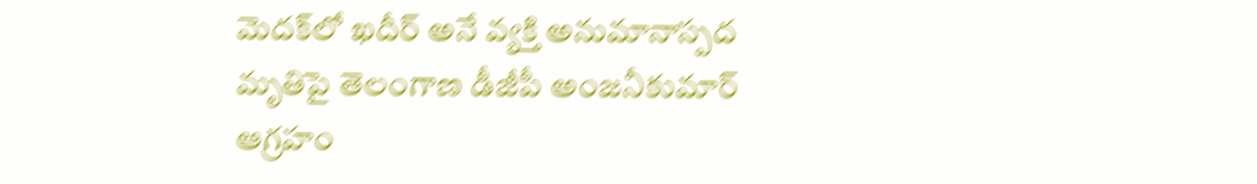మెదక్‌లో ఖదీర్ అనే వ్యక్తి అనుమానాస్పద మృతిపై తెలంగాణ డీజీపీ అంజనీకుమార్ ఆగ్రహం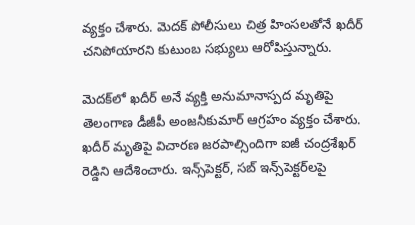వ్యక్తం చేశారు. మెదక్ పోలీసులు చిత్ర హింసలతోనే ఖదీర్ చనిపోయారని కుటుంబ సభ్యులు ఆరోపిస్తున్నారు.

మెదక్‌లో ఖదీర్ అనే వ్యక్తి అనుమానాస్పద మృతిపై తెలంగాణ డీజీపీ అంజనీకుమార్ ఆగ్రహం వ్యక్తం చేశారు. ఖదీర్ మృతిపై విచారణ జరపాల్సిందిగా ఐజీ చంద్రశేఖర్ రెడ్డిని ఆదేశించారు. ఇన్స్‌పెక్టర్, సబ్ ఇన్స్‌పెక్టర్‌లపై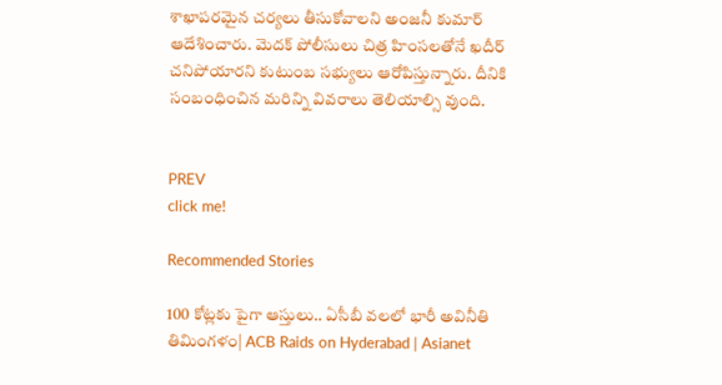శాఖాపరమైన చర్యలు తీసుకోవాలని అంజనీ కుమార్ ఆదేశించారు. మెదక్ పోలీసులు చిత్ర హింసలతోనే ఖదీర్ చనిపోయారని కుటుంబ సభ్యులు ఆరోపిస్తున్నారు. దీనికి సంబంధించిన మరిన్ని వివరాలు తెలియాల్సి వుంది.


PREV
click me!

Recommended Stories

100 కోట్లకు పైగా ఆస్తులు.. ఏసీబీ వలలో భారీ అవినీతి తిమింగళం| ACB Raids on Hyderabad | Asianet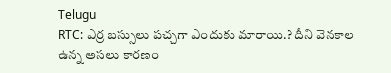Telugu
RTC: ఎర్ర బ‌స్సులు ప‌చ్చ‌గా ఎందుకు మారాయి.? దీని వెన‌కాల ఉన్న అస‌లు కార‌ణం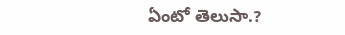ఏంటో తెలుసా.?